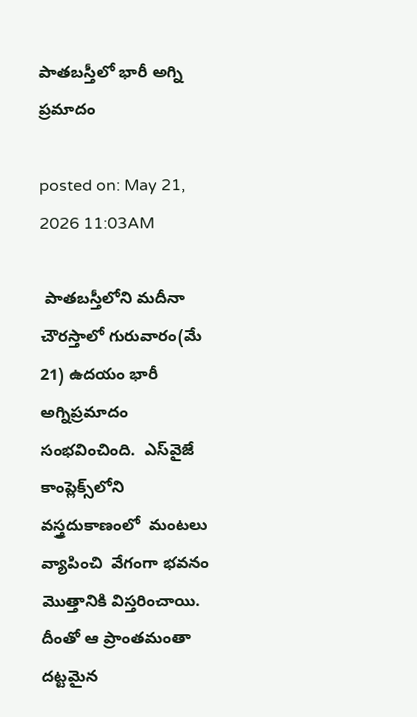పాతబస్తీలో భారీ అగ్ని ప్రమాదం

posted on: May 21, 2026 11:03AM

 పాతబస్తీలోని మదీనా చౌరస్తాలో గురువారం(మే 21) ఉదయం భారీ అగ్నిప్రమాదం సంభవించింది.  ఎస్‌వైజే కాంప్లెక్స్‌లోని వస్త్రదుకాణంలో  మంటలు వ్యాపించి  వేగంగా భవనం మొత్తానికి విస్తరించాయి.  దీంతో ఆ ప్రాంతమంతా దట్టమైన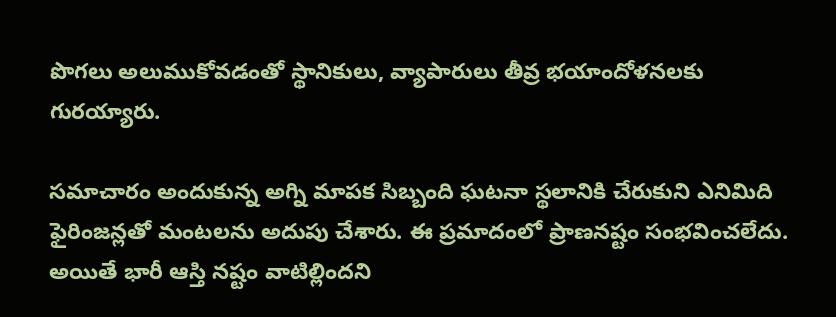పొగలు అలుముకోవడంతో స్థానికులు, వ్యాపారులు తీవ్ర భయాందోళనలకు గురయ్యారు.

సమాచారం అందుకున్న అగ్ని మాపక సిబ్బంది ఘటనా స్థలానికి చేరుకుని ఎనిమిది  ఫైరింజన్లతో మంటలను అదుపు చేశారు. ఈ ప్రమాదంలో ప్రాణనష్టం సంభవించలేదు. అయితే భారీ ఆస్తి నష్టం వాటిల్లిందని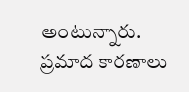అంటున్నారు. ప్రమాద కారణాలు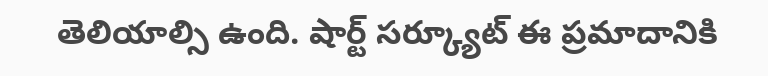తెలియాల్సి ఉంది. షార్ట్ సర్క్యూట్ ఈ ప్రమాదానికి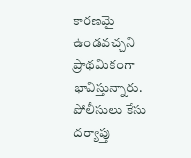కారణమై ఉండవచ్చని ప్రాథమికంగా భావిస్తున్నారు. పోలీసులు కేసు దర్యాప్తు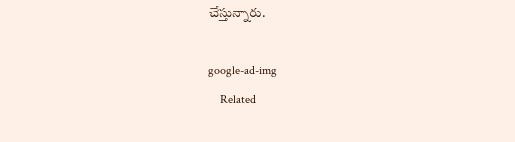చేస్తున్నారు.

google-ad-img
    Related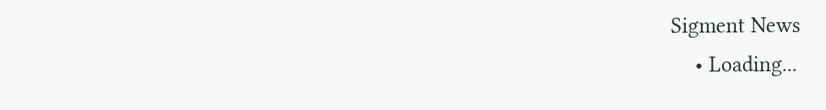Sigment News
    • Loading...